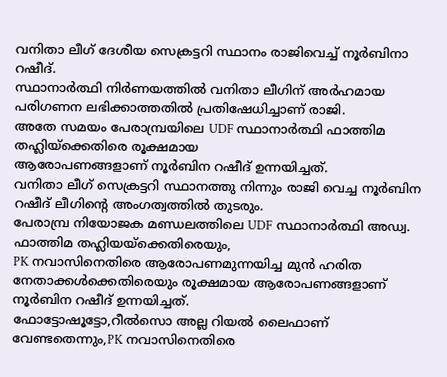വനിതാ ലീഗ് ദേശീയ സെക്രട്ടറി സ്ഥാനം രാജിവെച്ച് നൂർബിനാ റഷീദ്.
സ്ഥാനാർത്ഥി നിർണയത്തിൽ വനിതാ ലീഗിന് അർഹമായ പരിഗണന ലഭിക്കാത്തതിൽ പ്രതിഷേധിച്ചാണ് രാജി.
അതേ സമയം പേരാമ്പ്രയിലെ UDF സ്ഥാനാർത്ഥി ഫാത്തിമ തഹ്ലിയ്ക്കെതിരെ രൂക്ഷമായ
ആരോപണങ്ങളാണ് നൂർബിന റഷീദ് ഉന്നയിച്ചത്.
വനിതാ ലീഗ് സെക്രട്ടറി സ്ഥാനത്തു നിന്നും രാജി വെച്ച നൂർബിന റഷീദ് ലീഗിന്റെ അംഗത്വത്തിൽ തുടരും.
പേരാമ്പ്ര നിയോജക മണ്ഡലത്തിലെ UDF സ്ഥാനാർത്ഥി അഡ്വ. ഫാത്തിമ തഹ്ലിയയ്ക്കെതിരെയും,
PK നവാസിനെതിരെ ആരോപണമുന്നയിച്ച മുൻ ഹരിത നേതാക്കൾക്കെതിരെയും രൂക്ഷമായ ആരോപണങ്ങളാണ് നൂർബിന റഷീദ് ഉന്നയിച്ചത്.
ഫോട്ടോഷൂട്ടോ,റീൽസൊ അല്ല റിയൽ ലൈഫാണ് വേണ്ടതെന്നും,PK നവാസിനെതിരെ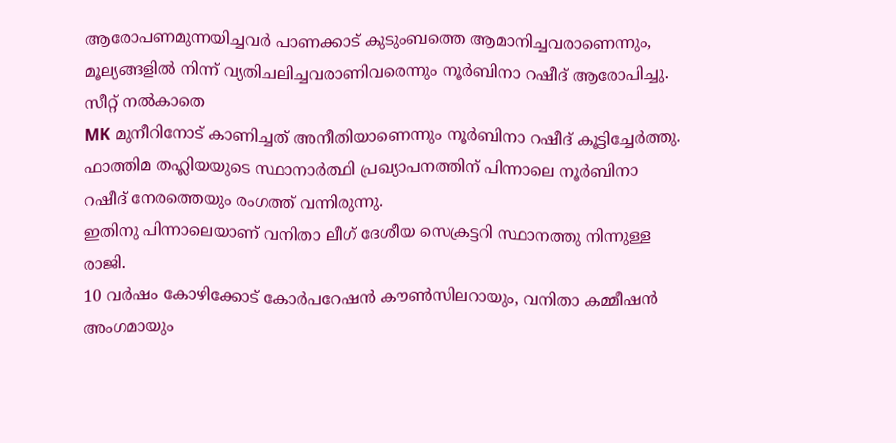ആരോപണമുന്നയിച്ചവർ പാണക്കാട് കുടുംബത്തെ ആമാനിച്ചവരാണെന്നും, മൂല്യങ്ങളിൽ നിന്ന് വ്യതിചലിച്ചവരാണിവരെന്നും നൂർബിനാ റഷീദ് ആരോപിച്ചു. സീറ്റ് നൽകാതെ
MK മുനീറിനോട് കാണിച്ചത് അനീതിയാണെന്നും നൂർബിനാ റഷീദ് കൂട്ടിച്ചേർത്തു.
ഫാത്തിമ തഹ്ലിയയുടെ സ്ഥാനാർത്ഥി പ്രഖ്യാപനത്തിന് പിന്നാലെ നൂർബിനാ റഷീദ് നേരത്തെയും രംഗത്ത് വന്നിരുന്നു.
ഇതിനു പിന്നാലെയാണ് വനിതാ ലീഗ് ദേശീയ സെക്രട്ടറി സ്ഥാനത്തു നിന്നുള്ള രാജി.
10 വർഷം കോഴിക്കോട് കോർപറേഷൻ കൗൺസിലറായും, വനിതാ കമ്മീഷൻ അംഗമായും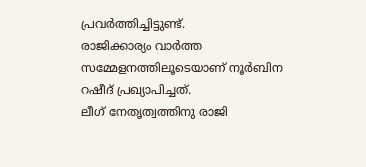പ്രവർത്തിച്ചിട്ടുണ്ട്.
രാജിക്കാര്യം വാർത്ത സമ്മേളനത്തിലൂടെയാണ് നൂർബിന റഷീദ് പ്രഖ്യാപിച്ചത്.
ലീഗ് നേതൃത്വത്തിനു രാജി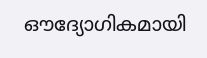ഔദ്യോഗികമായി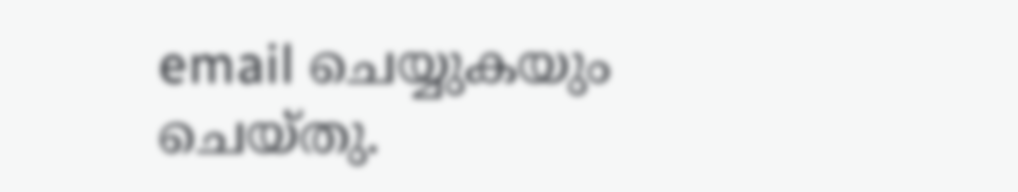email ചെയ്യുകയും ചെയ്തു.